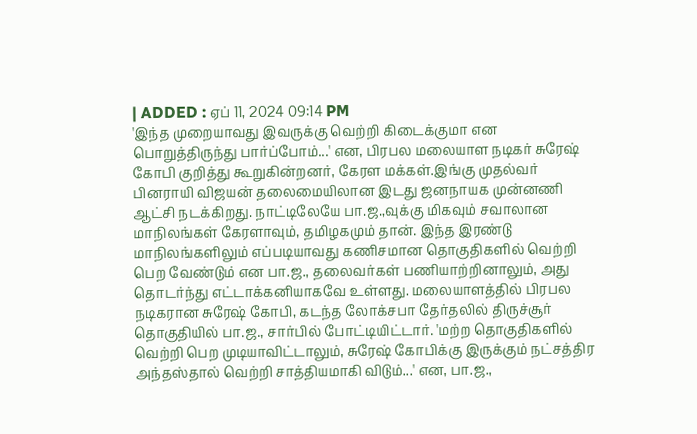| ADDED : ஏப் 11, 2024 09:14 PM
'இந்த முறையாவது இவருக்கு வெற்றி கிடைக்குமா என பொறுத்திருந்து பார்ப்போம்...' என, பிரபல மலையாள நடிகர் சுரேஷ் கோபி குறித்து கூறுகின்றனர், கேரள மக்கள்.இங்கு முதல்வர் பினராயி விஜயன் தலைமையிலான இடது ஜனநாயக முன்னணி ஆட்சி நடக்கிறது. நாட்டிலேயே பா.ஜ.,வுக்கு மிகவும் சவாலான மாநிலங்கள் கேரளாவும், தமிழகமும் தான். இந்த இரண்டு மாநிலங்களிலும் எப்படியாவது கணிசமான தொகுதிகளில் வெற்றி பெற வேண்டும் என பா.ஜ., தலைவர்கள் பணியாற்றினாலும், அது தொடர்ந்து எட்டாக்கனியாகவே உள்ளது. மலையாளத்தில் பிரபல நடிகரான சுரேஷ் கோபி, கடந்த லோக்சபா தேர்தலில் திருச்சூர் தொகுதியில் பா.ஜ., சார்பில் போட்டியிட்டார். 'மற்ற தொகுதிகளில் வெற்றி பெற முடியாவிட்டாலும், சுரேஷ் கோபிக்கு இருக்கும் நட்சத்திர அந்தஸ்தால் வெற்றி சாத்தியமாகி விடும்...' என, பா.ஜ.,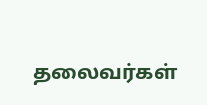தலைவர்கள்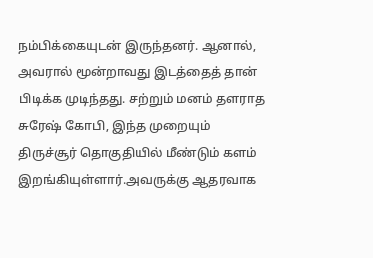நம்பிக்கையுடன் இருந்தனர். ஆனால், அவரால் மூன்றாவது இடத்தைத் தான் பிடிக்க முடிந்தது. சற்றும் மனம் தளராத சுரேஷ் கோபி, இந்த முறையும் திருச்சூர் தொகுதியில் மீண்டும் களம் இறங்கியுள்ளார்.அவருக்கு ஆதரவாக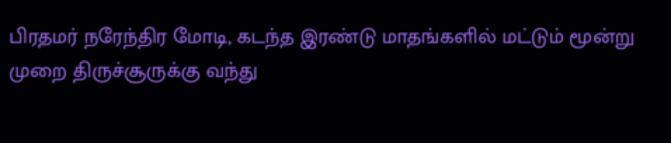பிரதமர் நரேந்திர மோடி, கடந்த இரண்டு மாதங்களில் மட்டும் மூன்று முறை திருச்சூருக்கு வந்து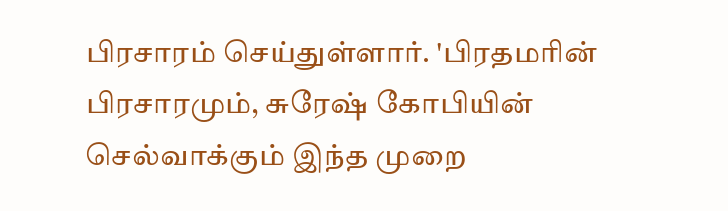பிரசாரம் செய்துள்ளார். 'பிரதமரின் பிரசாரமும், சுரேஷ் கோபியின் செல்வாக்கும் இந்த முறை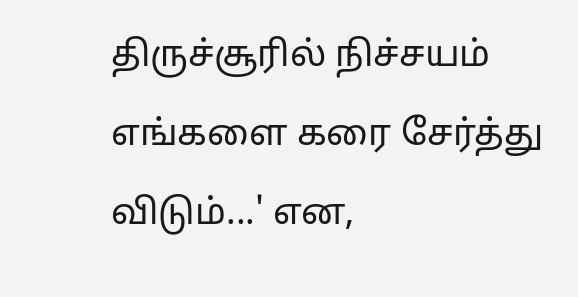திருச்சூரில் நிச்சயம் எங்களை கரை சேர்த்து விடும்...' என,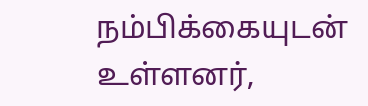நம்பிக்கையுடன் உள்ளனர்,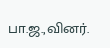பா.ஜ.,வினர்.